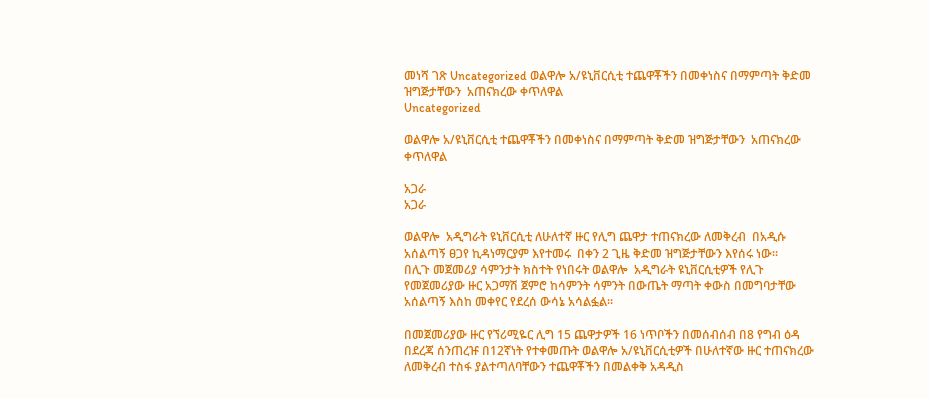መነሻ ገጽ Uncategorized ወልዋሎ አ/ዩኒቨርሲቲ ተጨዋቾችን በመቀነስና በማምጣት ቅድመ ዝግጅታቸውን  አጠናክረው ቀጥለዋል
Uncategorized

ወልዋሎ አ/ዩኒቨርሲቲ ተጨዋቾችን በመቀነስና በማምጣት ቅድመ ዝግጅታቸውን  አጠናክረው ቀጥለዋል

አጋራ
አጋራ

ወልዋሎ  አዲግራት ዩኒቨርሲቲ ለሁለተኛ ዙር የሊግ ጨዋታ ተጠናክረው ለመቅረብ  በአዲሱ አሰልጣኝ ፀጋየ ኪዳነማርያም እየተመሩ  በቀን 2 ጊዜ ቅድመ ዝግጅታቸውን እየሰሩ ነው፡፡
በሊጉ መጀመሪያ ሳምንታት ክስተት የነበሩት ወልዋሎ  አዲግራት ዩኒቨርሲቲዎች የሊጉ የመጀመሪያው ዙር አጋማሽ ጀምሮ ከሳምንት ሳምንት በውጤት ማጣት ቀውስ በመግባታቸው አሰልጣኝ እስከ መቀየር የደረሰ ውሳኔ አሳልፏል፡፡

በመጀመሪያው ዙር የኘሪሚዬር ሊግ 15 ጨዋታዎች 16 ነጥቦችን በመሰብሰብ በ8 የግብ ዕዳ በደረጃ ሰንጠረዡ በ12ኛነት የተቀመጡት ወልዋሎ አ/ዩኒቨርሲቲዎች በሁለተኛው ዙር ተጠናክረው ለመቅረብ ተስፋ ያልተጣለባቸውን ተጨዋቾችን በመልቀቅ አዳዲስ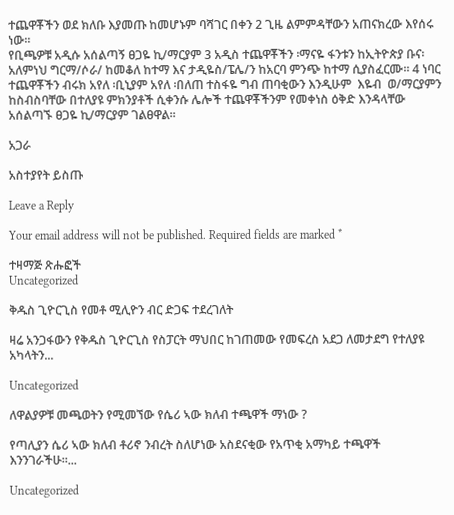ተጨዋቾችን ወደ ክለቡ እያመጡ ከመሆኑም ባሻገር በቀን 2 ጊዜ ልምምዳቸውን አጠናክረው እየሰሩ ነው፡፡
የቢጫዎቹ አዲሱ አሰልጣኝ ፀጋዬ ኪ/ማርያም 3 አዲስ ተጨዋቾችን ፡ማናዬ ፋንቱን ከኢትዮጵያ ቡና፡አለምነህ ግርማ/ሶራ/ ከመቆለ ከተማ እና ታዲዬስ/ፔሌ/ን ከአርባ ምንጭ ከተማ ሲያስፈርሙ፡፡ 4 ነባር  ተጨዋቾችን ብሩክ አየለ ፡ቢኒያም አየለ ፡በለጠ ተስፋዬ ግብ ጠባቂውን እንዲሁም  እዬብ  ወ/ማርያምን ከስብስባቸው በተለያዩ ምክንያቶች ሲቀንሱ ሌሎች ተጨዋቾችንም የመቀነስ ዕቅድ እንዳላቸው አሰልጣኙ ፀጋዬ ኪ/ማርያም ገልፀዋል፡፡

አጋራ

አስተያየት ይስጡ

Leave a Reply

Your email address will not be published. Required fields are marked *

ተዛማጅ ጽሑፎች
Uncategorized

ቅዱስ ጊዮርጊስ የመቶ ሚሊዮን ብር ድጋፍ ተደረገለት

ዛሬ አንጋፋውን የቅዱስ ጊዮርጊስ የስፓርት ማህበር ከገጠመው የመፍረስ አደጋ ለመታደግ የተለያዩ አካላትን...

Uncategorized

ለዋልያዎቹ መጫወትን የሚመኘው የሴሪ ኣው ክለብ ተጫዋች ማነው ?

የጣሊያን ሴሪ ኣው ክለብ ቶሪኖ ንብረት ስለሆነው አስደናቂው የአጥቂ አማካይ ተጫዋች እንንገራችሁ።...

Uncategorized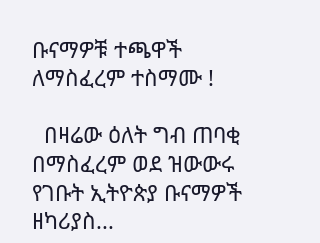ቡናማዎቹ ተጫዋች ለማስፈረም ተስማሙ !

  በዛሬው ዕለት ግብ ጠባቂ በማስፈረም ወደ ዝውውሩ የገቡት ኢትዮጵያ ቡናማዎች ዘካሪያስ...